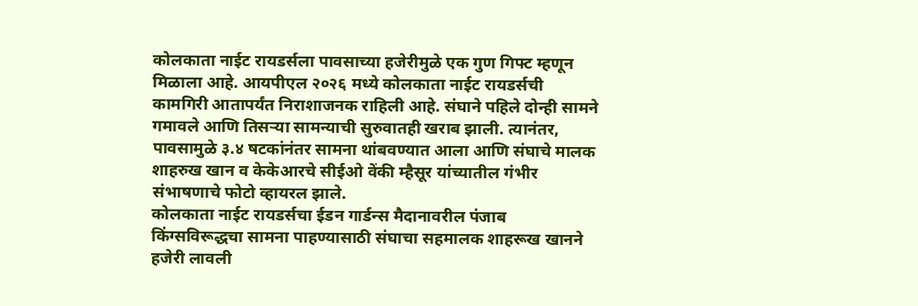कोलकाता नाईट रायडर्सला पावसाच्या हजेरीमुळे एक गुण गिफ्ट म्हणून मिळाला आहे. आयपीएल २०२६ मध्ये कोलकाता नाईट रायडर्सची कामगिरी आतापर्यंत निराशाजनक राहिली आहे. संघाने पहिले दोन्ही सामने गमावले आणि तिसऱ्या सामन्याची सुरुवातही खराब झाली. त्यानंतर, पावसामुळे ३.४ षटकांनंतर सामना थांबवण्यात आला आणि संघाचे मालक शाहरुख खान व केकेआरचे सीईओ वेंकी म्हैसूर यांच्यातील गंभीर संभाषणाचे फोटो व्हायरल झाले.
कोलकाता नाईट रायडर्सचा ईडन गार्डन्स मैदानावरील पंजाब किंग्सविरूद्धचा सामना पाहण्यासाठी संघाचा सहमालक शाहरूख खानने हजेरी लावली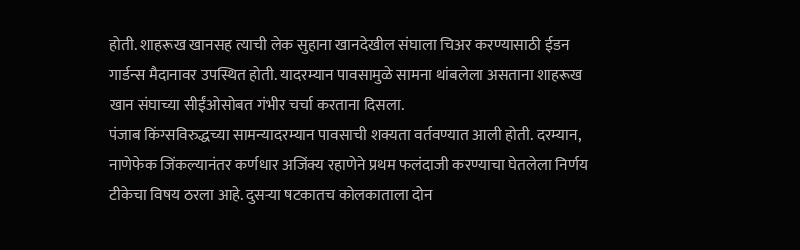होती. शाहरूख खानसह त्याची लेक सुहाना खानदेखील संघाला चिअर करण्यासाठी ईडन गार्डन्स मैदानावर उपस्थित होती. यादरम्यान पावसामुळे सामना थांबलेला असताना शाहरूख खान संघाच्या सीईंओसोबत गंभीर चर्चा करताना दिसला.
पंजाब किंग्सविरुद्धच्या सामन्यादरम्यान पावसाची शक्यता वर्तवण्यात आली होती. दरम्यान, नाणेफेक जिंकल्यानंतर कर्णधार अजिंक्य रहाणेने प्रथम फलंदाजी करण्याचा घेतलेला निर्णय टीकेचा विषय ठरला आहे. दुसऱ्या षटकातच कोलकाताला दोन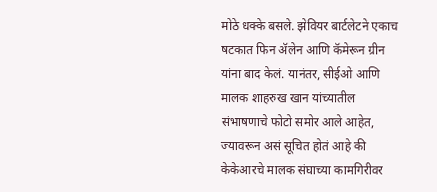मोठे धक्के बसले. झेवियर बार्टलेटने एकाच षटकात फिन ॲलेन आणि कॅमेरून ग्रीन यांना बाद केलं. यानंतर, सीईओ आणि मालक शाहरुख खान यांच्यातील संभाषणाचे फोटो समोर आले आहेत, ज्यावरून असं सूचित होतं आहे की केकेआरचे मालक संघाच्या कामगिरीवर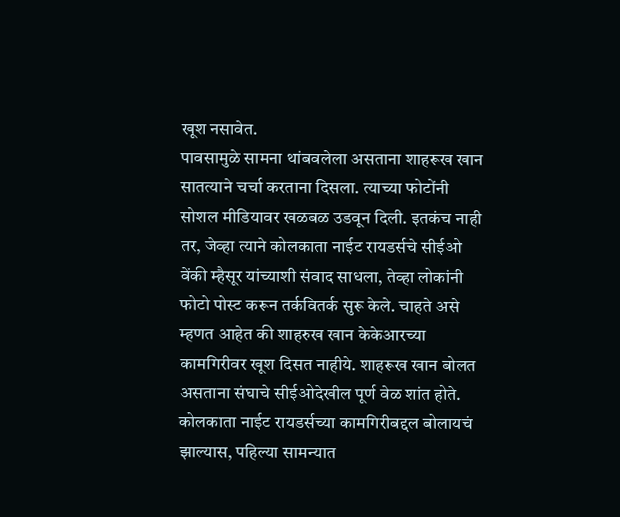खूश नसावेत.
पावसामुळे सामना थांबवलेला असताना शाहरूख खान सातत्याने चर्चा करताना दिसला. त्याच्या फोटोंनी सोशल मीडियावर खळबळ उडवून दिली. इतकंच नाही तर, जेव्हा त्याने कोलकाता नाईट रायडर्सचे सीईओ वेंकी म्हैसूर यांच्याशी संवाद साधला, तेव्हा लोकांनी फोटो पोस्ट करून तर्कवितर्क सुरू केले. चाहते असे म्हणत आहेत की शाहरुख खान केकेआरच्या कामगिरीवर खूश दिसत नाहीये. शाहरूख खान बोलत असताना संघाचे सीईओदेखील पूर्ण वेळ शांत होते.
कोलकाता नाईट रायडर्सच्या कामगिरीबद्दल बोलायचं झाल्यास, पहिल्या सामन्यात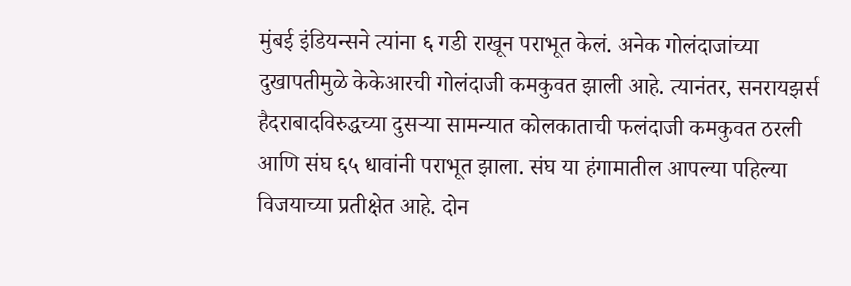मुंबई इंडियन्सने त्यांना ६ गडी राखून पराभूत केलं. अनेक गोलंदाजांच्या दुखापतीमुळे केकेआरची गोलंदाजी कमकुवत झाली आहे. त्यानंतर, सनरायझर्स हैदराबादविरुद्धच्या दुसऱ्या सामन्यात कोलकाताची फलंदाजी कमकुवत ठरली आणि संघ ६५ धावांनी पराभूत झाला. संघ या हंगामातील आपल्या पहिल्या विजयाच्या प्रतीक्षेत आहे. दोन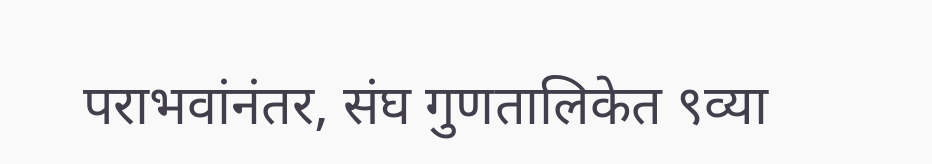पराभवांनंतर, संघ गुणतालिकेत ९व्या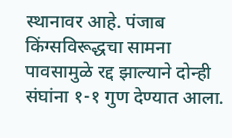स्थानावर आहे. पंजाब किंग्सविरूद्धचा सामना पावसामुळे रद्द झाल्याने दोन्ही संघांना १-१ गुण देण्यात आला.